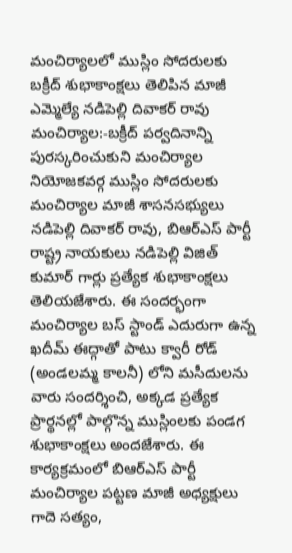మంచిర్యాలలో ముస్లిం సోదరులకు బక్రీద్ శుభాకాంక్షలు తెలిపిన మాజీ ఎమ్మెల్యే నడిపెల్లి దివాకర్ రావు
మంచిర్యాల:-బక్రీద్ పర్వదినాన్ని పురస్కరించుకుని మంచిర్యాల నియోజకవర్గ ముస్లిం సోదరులకు మంచిర్యాల మాజీ శాసనసభ్యులు నడిపెల్లి దివాకర్ రావు, బిఆర్ఎస్ పార్టీ రాష్ట్ర నాయకులు నడిపెల్లి విజిత్ కుమార్ గార్లు ప్రత్యేక శుభాకాంక్షలు తెలియజేశారు. ఈ సందర్భంగా మంచిర్యాల బస్ స్టాండ్ ఎదురుగా ఉన్న ఖదీమ్ ఈద్గాతో పాటు క్వారీ రోడ్ (అండలమ్మ కాలనీ) లోని మసీదులను వారు సందర్శించి, అక్కడ ప్రత్యేక ప్రార్థనల్లో పాల్గొన్న ముస్లింలకు పండగ శుభాకాంక్షలు అందజేశారు. ఈ కార్యక్రమంలో బిఆర్ఎస్ పార్టీ మంచిర్యాల పట్టణ మాజీ అధ్యక్షులు గాదె సత్యం,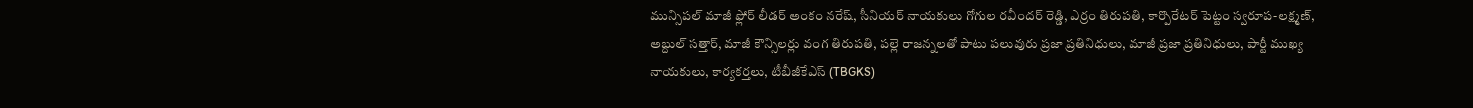మున్సిపల్ మాజీ ఫ్లోర్ లీడర్ అంకం నరేష్, సీనియర్ నాయకులు గోగుల రవీందర్ రెడ్డి, ఎర్రం తిరుపతి, కార్పొరేటర్ పెట్టం స్వరూప-లక్ష్మణ్, అబ్దుల్ సత్తార్, మాజీ కౌన్సిలర్లు వంగ తిరుపతి, పల్లె రాజన్నలతో పాటు పలువురు ప్రజా ప్రతినిధులు, మాజీ ప్రజా ప్రతినిధులు, పార్టీ ముఖ్య నాయకులు, కార్యకర్తలు, టీబీజీకేఎస్ (TBGKS)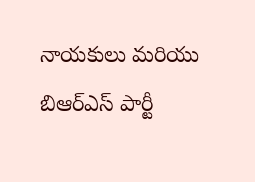నాయకులు మరియు బిఆర్ఎస్ పార్టీ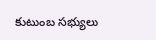కుటుంబ సభ్యులు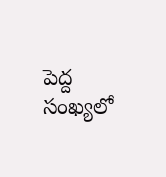పెద్ద సంఖ్యలో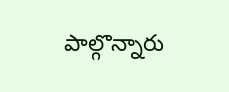పాల్గొన్నారు